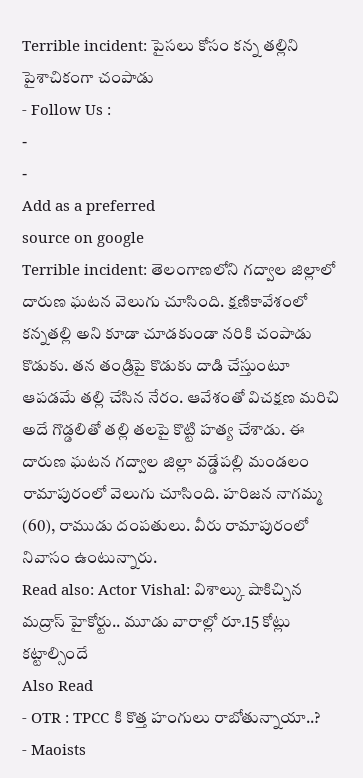Terrible incident: పైసలు కోసం కన్న తల్లిని పైశాచికంగా చంపాడు
- Follow Us :
-
-
Add as a preferred
source on google
Terrible incident: తెలంగాణలోని గద్వాల జిల్లాలో దారుణ ఘటన వెలుగు చూసింది. క్షణికావేశంలో కన్నతల్లి అని కూడా చూడకుండా నరికి చంపాడు కొడుకు. తన తండ్రిపై కొడుకు దాడి చేస్తుంటూ ఆపడమే తల్లి చేసిన నేరం. ఆవేశంతో విచక్షణ మరిచి అదే గొడ్డలితో తల్లి తలపై కొట్టి హత్య చేశాడు. ఈ దారుణ ఘటన గద్వాల జిల్లా వడ్డేపల్లి మండలం రామాపురంలో వెలుగు చూసింది. హరిజన నాగమ్మ (60), రాముడు దంపతులు. వీరు రామాపురంలో నివాసం ఉంటున్నారు.
Read also: Actor Vishal: విశాల్కు షాకిచ్చిన మద్రాస్ హైకోర్టు.. మూడు వారాల్లో రూ.15 కోట్లు కట్టాల్సిందే
Also Read
- OTR : TPCC కి కొత్త హంగులు రాబోతున్నాయా..?
- Maoists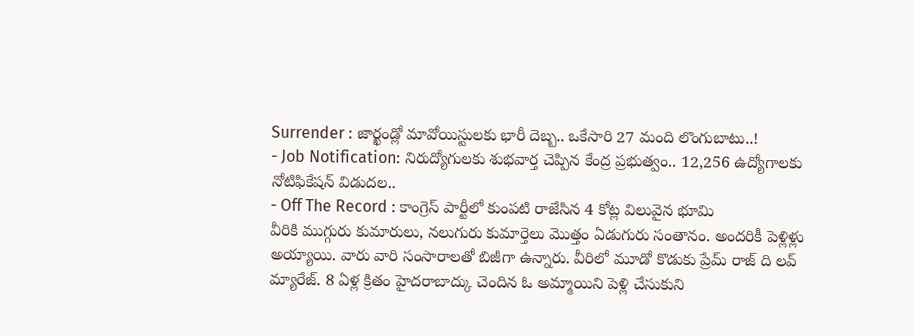Surrender : జార్ఖండ్లో మావోయిస్టులకు భారీ దెబ్బ.. ఒకేసారి 27 మంది లొంగుబాటు..!
- Job Notification: నిరుద్యోగులకు శుభవార్త చెప్పిన కేంద్ర ప్రభుత్వం.. 12,256 ఉద్యోగాలకు నోటిఫికేషన్ విడుదల..
- Off The Record : కాంగ్రెస్ పార్టీలో కుంపటి రాజేసిన 4 కోట్ల విలువైన భూమి
వీరికి ముగ్గురు కుమారులు, నలుగురు కుమార్తెలు మొత్తం ఏడుగురు సంతానం. అందరికీ పెళ్లిళ్లు అయ్యాయి. వారు వారి సంసారాలతో బిజీగా ఉన్నారు. వీరిలో మూడో కొడుకు ప్రేమ్ రాజ్ ది లవ్ మ్యారేజ్. 8 ఏళ్ల క్రితం హైదరాబాద్కు చెందిన ఓ అమ్మాయిని పెళ్లి చేసుకుని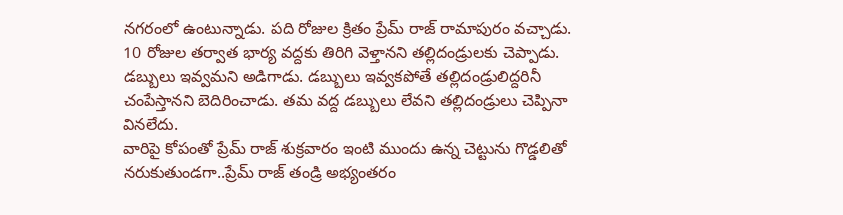నగరంలో ఉంటున్నాడు. పది రోజుల క్రితం ప్రేమ్ రాజ్ రామాపురం వచ్చాడు. 10 రోజుల తర్వాత భార్య వద్దకు తిరిగి వెళ్తానని తల్లిదండ్రులకు చెప్పాడు. డబ్బులు ఇవ్వమని అడిగాడు. డబ్బులు ఇవ్వకపోతే తల్లిదండ్రులిద్దరినీ చంపేస్తానని బెదిరించాడు. తమ వద్ద డబ్బులు లేవని తల్లిదండ్రులు చెప్పినా వినలేదు.
వారిపై కోపంతో ప్రేమ్ రాజ్ శుక్రవారం ఇంటి ముందు ఉన్న చెట్టును గొడ్డలితో నరుకుతుండగా..ప్రేమ్ రాజ్ తండ్రి అభ్యంతరం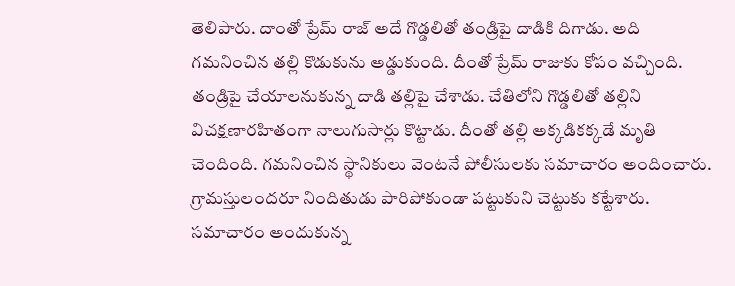తెలిపారు. దాంతో ప్రేమ్ రాజ్ అదే గొడ్డలితో తండ్రిపై దాడికి దిగాడు. అది గమనించిన తల్లి కొడుకును అడ్డుకుంది. దీంతో ప్రేమ్ రాజుకు కోపం వచ్చింది. తండ్రిపై చేయాలనుకున్న దాడి తల్లిపై చేశాడు. చేతిలోని గొడ్డలితో తల్లిని విచక్షణారహితంగా నాలుగుసార్లు కొట్టాడు. దీంతో తల్లి అక్కడికక్కడే మృతి చెందింది. గమనించిన స్థానికులు వెంటనే పోలీసులకు సమాచారం అందించారు. గ్రామస్తులందరూ నిందితుడు పారిపోకుండా పట్టుకుని చెట్టుకు కట్టేశారు. సమాచారం అందుకున్న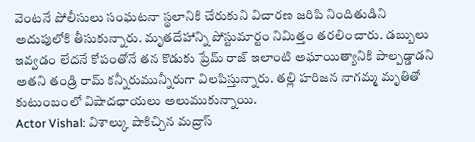వెంటనే పోలీసులు సంఘటనా స్థలానికి చేరుకుని విచారణ జరిపి నిందితుడిని అదుపులోకి తీసుకున్నారు. మృతదేహాన్ని పోస్టుమార్టం నిమిత్తం తరలించారు. డబ్బులు ఇవ్వడం లేదనే కోపంతోనే తన కొడుకు ప్రేమ్ రాజ్ ఇలాంటి అఘాయిత్యానికి పాల్పడ్డాడని అతని తండ్రి రామ్ కన్నీరుమున్నీరుగా విలపిస్తున్నారు. తల్లి హరిజన నాగమ్మ మృతితో కుటుంబంలో విషాదఛాయలు అలుముకున్నాయి.
Actor Vishal: విశాల్కు షాకిచ్చిన మద్రాస్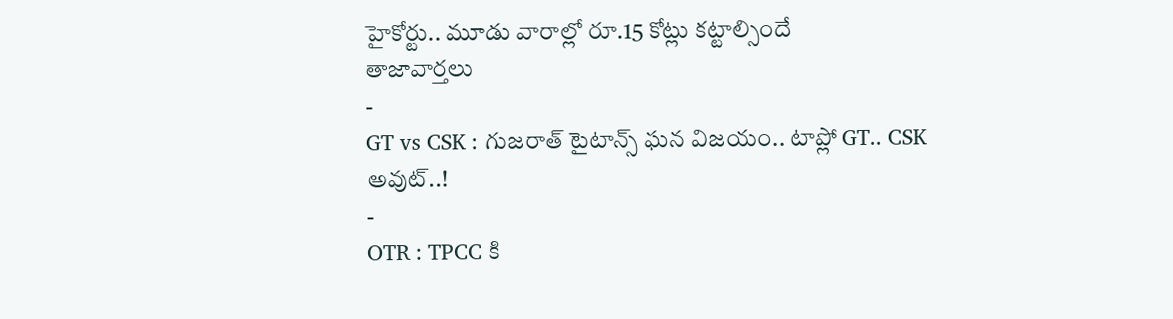హైకోర్టు.. మూడు వారాల్లో రూ.15 కోట్లు కట్టాల్సిందే
తాజావార్తలు
-
GT vs CSK : గుజరాత్ టైటాన్స్ ఘన విజయం.. టాప్లో GT.. CSK అవుట్..!
-
OTR : TPCC కి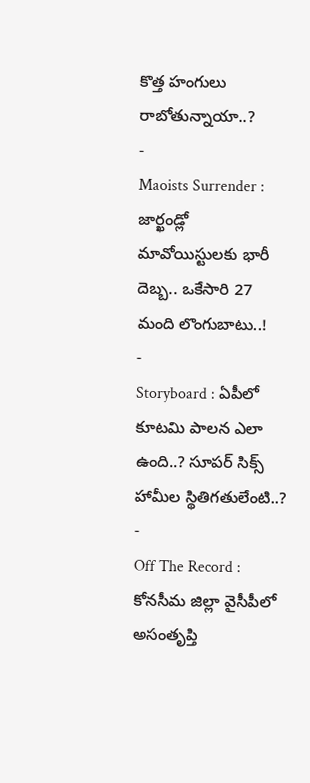కొత్త హంగులు రాబోతున్నాయా..?
-
Maoists Surrender : జార్ఖండ్లో మావోయిస్టులకు భారీ దెబ్బ.. ఒకేసారి 27 మంది లొంగుబాటు..!
-
Storyboard : ఏపీలో కూటమి పాలన ఎలా ఉంది..? సూపర్ సిక్స్ హామీల స్థితిగతులేంటి..?
-
Off The Record : కోనసీమ జిల్లా వైసీపీలో అసంతృప్తి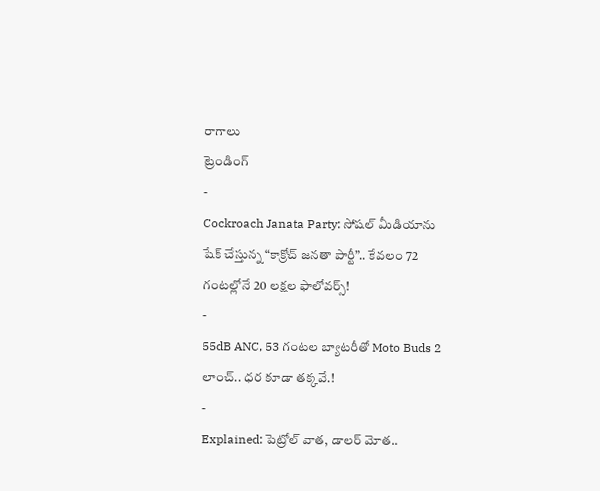రాగాలు
ట్రెండింగ్
-
Cockroach Janata Party: సోషల్ మీడియాను షేక్ చేస్తున్న “కాక్రోచ్ జనతా పార్టీ”.. కేవలం 72 గంటల్లోనే 20 లక్షల ఫాలోవర్స్!
-
55dB ANC, 53 గంటల బ్యాటరీతో Moto Buds 2 లాంచ్.. ధర కూడా తక్కవే.!
-
Explained: పెట్రోల్ వాత, డాలర్ మోత..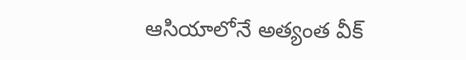ఆసియాలోనే అత్యంత వీక్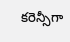కరెన్సీగా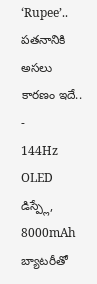‘Rupee’.. పతనానికి అసలు కారణం ఇదే..
-
144Hz OLED డిస్ప్లే, 8000mAh బ్యాటరీతో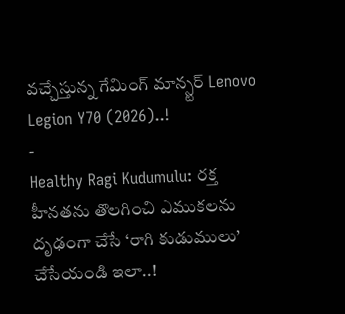వచ్చేస్తున్న గేమింగ్ మాన్స్టర్ Lenovo Legion Y70 (2026)..!
-
Healthy Ragi Kudumulu: రక్త హీనతను తొలగించి ఎముకలను దృఢంగా చేసే ‘రాగి కుడుములు’ చేసేయండి ఇలా..!